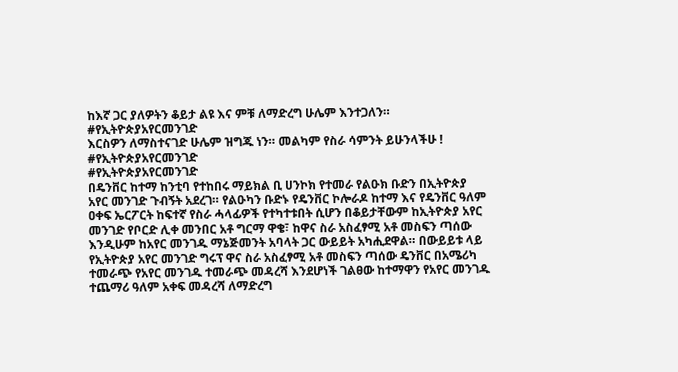ከእኛ ጋር ያለዎትን ቆይታ ልዩ እና ምቹ ለማድረግ ሁሌም እንተጋለን። #የኢትዮጵያአየርመንገድ
እርስዎን ለማስተናገድ ሁሌም ዝግጁ ነን። መልካም የስራ ሳምንት ይሁንላችሁ !
#የኢትዮጵያአየርመንገድ
#የኢትዮጵያአየርመንገድ
በዴንቨር ከተማ ከንቲባ የተከበሩ ማይክል ቢ ሀንኮክ የተመራ የልዑክ ቡድን በኢትዮጵያ አየር መንገድ ጉብኝት አደረገ። የልዑካን ቡድኑ የዴንቨር ኮሎራዶ ከተማ እና የዴንቨር ዓለም ዐቀፍ ኤርፖርት ከፍተኛ የስራ ሓላፊዎች የተካተቱበት ሲሆን በቆይታቸውም ከኢትዮጵያ አየር መንገድ የቦርድ ሊቀ መንበር አቶ ግርማ ዋቄ፣ ከዋና ስራ አስፈፃሚ አቶ መስፍን ጣሰው እንዲሁም ከአየር መንገዱ ማኔጅመንት አባላት ጋር ውይይት አካሒደዋል። በውይይቱ ላይ የኢትዮጵያ አየር መንገድ ግሩፕ ዋና ስራ አስፈፃሚ አቶ መስፍን ጣሰው ዴንቨር በአሜሪካ ተመራጭ የአየር መንገዱ ተመራጭ መዳረሻ እንደሆነች ገልፀው ከተማዋን የአየር መንገዱ ተጨማሪ ዓለም አቀፍ መዳረሻ ለማድረግ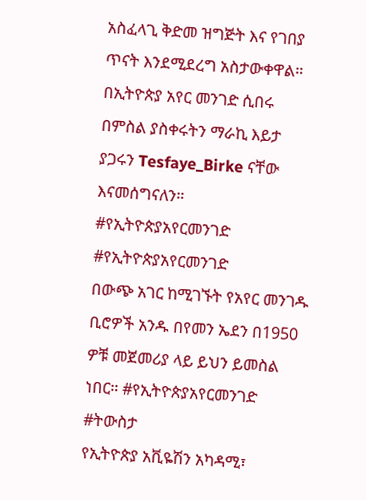አስፈላጊ ቅድመ ዝግጅት እና የገበያ ጥናት እንደሚደረግ አስታውቀዋል።
በኢትዮጵያ አየር መንገድ ሲበሩ በምስል ያስቀሩትን ማራኪ እይታ ያጋሩን Tesfaye_Birke ናቸው እናመሰግናለን።
#የኢትዮጵያአየርመንገድ
#የኢትዮጵያአየርመንገድ
በውጭ አገር ከሚገኙት የአየር መንገዱ ቢሮዎች አንዱ በየመን ኤደን በ1950 ዎቹ መጀመሪያ ላይ ይህን ይመስል ነበር። #የኢትዮጵያአየርመንገድ #ትውስታ
የኢትዮጵያ አቪዬሽን አካዳሚ፣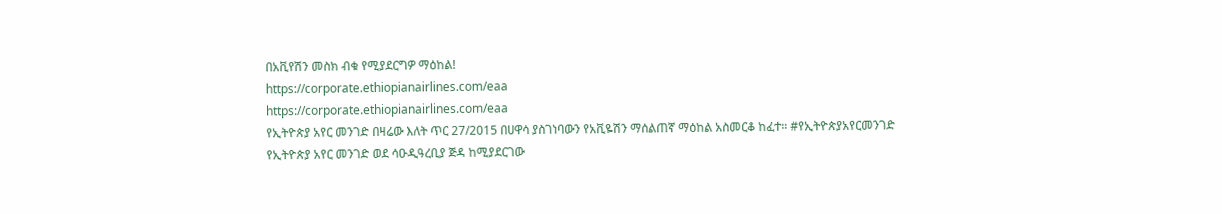በአቪየሽን መስክ ብቁ የሚያደርግዎ ማዕከል!
https://corporate.ethiopianairlines.com/eaa
https://corporate.ethiopianairlines.com/eaa
የኢትዮጵያ አየር መንገድ በዛሬው እለት ጥር 27/2015 በሀዋሳ ያስገነባውን የአቪዬሽን ማሰልጠኛ ማዕከል አስመርቆ ከፈተ። #የኢትዮጵያአየርመንገድ
የኢትዮጵያ አየር መንገድ ወደ ሳዑዲዓረቢያ ጅዳ ከሚያደርገው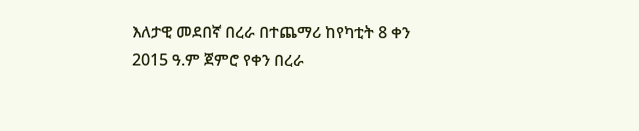እለታዊ መደበኛ በረራ በተጨማሪ ከየካቲት 8 ቀን 2015 ዓ.ም ጀምሮ የቀን በረራ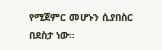የሚጀምር መሆኑን ሲያበስር በደስታ ነው።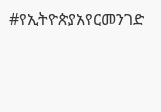#የኢትዮጵያአየርመንገድ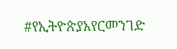#የኢትዮጵያአየርመንገድ